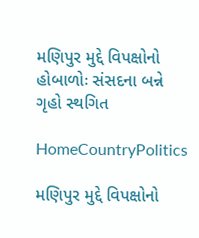મણિપુર મુદ્દે વિપક્ષોનો હોબાળોઃ સંસદના બન્ને ગૃહો સ્થગિત

HomeCountryPolitics

મણિપુર મુદ્દે વિપક્ષોનો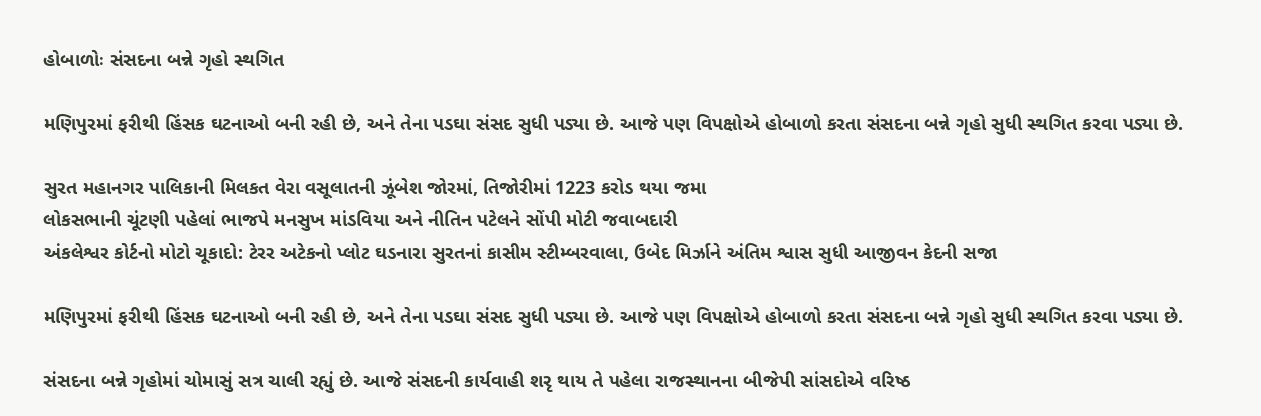હોબાળોઃ સંસદના બન્ને ગૃહો સ્થગિત

મણિપુરમાં ફરીથી હિંસક ઘટનાઓ બની રહી છે, અને તેના પડઘા સંસદ સુધી પડ્યા છે. આજે પણ વિપક્ષોએ હોબાળો કરતા સંસદના બન્ને ગૃહો સુધી સ્થગિત કરવા પડ્યા છે.

સુરત મહાનગર પાલિકાની મિલકત વેરા વસૂલાતની ઝૂંબેશ જોરમાં, તિજોરીમાં 1223 કરોડ થયા જમા
લોકસભાની ચૂંટણી પહેલાં ભાજપે મનસુખ માંડવિયા અને નીતિન પટેલને સોંપી મોટી જવાબદારી
અંકલેશ્વર કોર્ટનો મોટો ચૂકાદો: ટેરર અટેકનો પ્લોટ ઘડનારા સુરતનાં કાસીમ સ્ટીમ્બરવાલા, ઉબેદ મિર્ઝાને અંતિમ શ્વાસ સુધી આજીવન કેદની સજા

મણિપુરમાં ફરીથી હિંસક ઘટનાઓ બની રહી છે, અને તેના પડઘા સંસદ સુધી પડ્યા છે. આજે પણ વિપક્ષોએ હોબાળો કરતા સંસદના બન્ને ગૃહો સુધી સ્થગિત કરવા પડ્યા છે.

સંસદના બન્ને ગૃહોમાં ચોમાસું સત્ર ચાલી રહ્યું છે. આજે સંસદની કાર્યવાહી શરૃ થાય તે પહેલા રાજસ્થાનના બીજેપી સાંસદોએ વરિષ્ઠ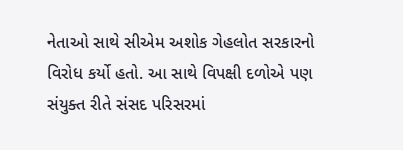નેતાઓ સાથે સીએમ અશોક ગેહલોત સરકારનો વિરોધ કર્યો હતો. આ સાથે વિપક્ષી દળોએ પણ સંયુક્ત રીતે સંસદ પરિસરમાં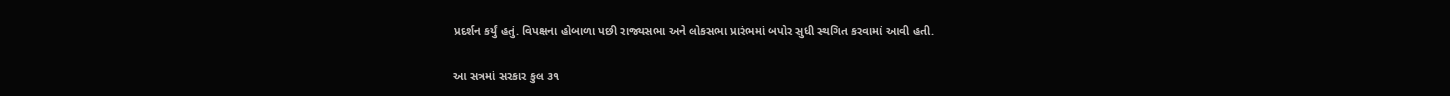પ્રદર્શન કર્યું હતું. વિપક્ષના હોબાળા પછી રાજ્યસભા અને લોકસભા પ્રારંભમાં બપોર સુધી સ્થગિત કરવામાં આવી હતી.

આ સત્રમાં સરકાર કુલ ૩૧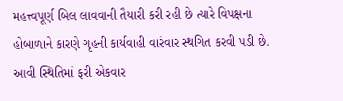મહત્ત્વપૂર્ણ બિલ લાવવાની તૈયારી કરી રહી છે ત્યારે વિપક્ષના હોબાળાને કારણે ગૃહની કાર્યવાહી વારંવાર સ્થગિત કરવી પડી છે. આવી સ્થિતિમાં ફરી એકવાર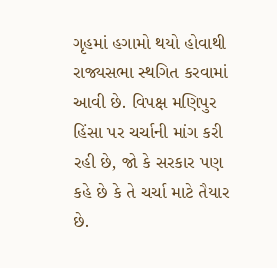ગૃહમાં હગામો થયો હોવાથી રાજ્યસભા સ્થગિત કરવામાં આવી છે. વિપક્ષ મણિપુર હિંસા પર ચર્ચાની માંગ કરી રહી છે, જો કે સરકાર પણ કહે છે કે તે ચર્ચા માટે તૈયાર છે.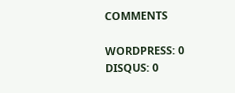COMMENTS

WORDPRESS: 0
DISQUS: 0